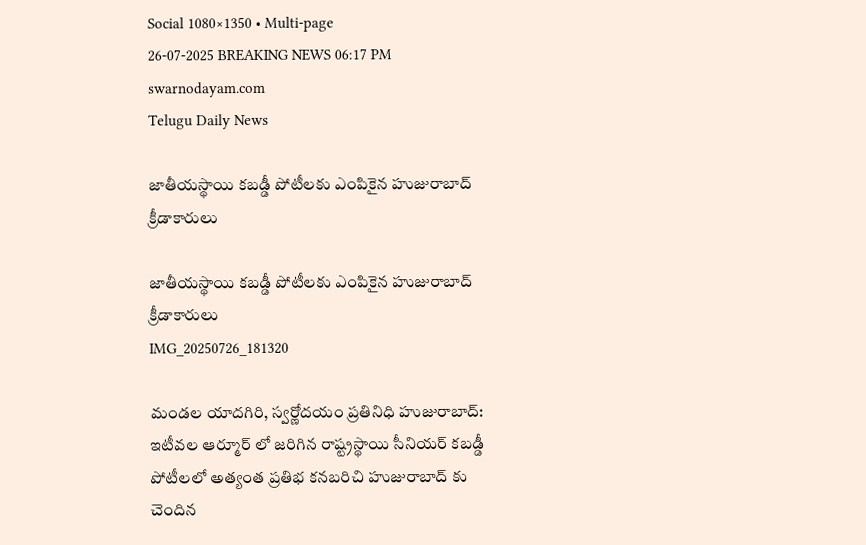Social 1080×1350 • Multi-page
26-07-2025 BREAKING NEWS 06:17 PM
swarnodayam.com
Telugu Daily News

జాతీయస్థాయి కబడ్డీ పోటీలకు ఎంపికైన హుజురాబాద్ క్రీడాకారులు

జాతీయస్థాయి కబడ్డీ పోటీలకు ఎంపికైన హుజురాబాద్ క్రీడాకారులు
IMG_20250726_181320

మండల యాదగిరి, స్వర్ణోదయం ప్రతినిధి హుజురాబాద్: ఇటీవల ఆర్మూర్ లో జరిగిన రాష్ట్రస్థాయి సీనియర్ కబడ్డీ పోటీలలో అత్యంత ప్రతిభ కనబరిచి హుజురాబాద్ కు చెందిన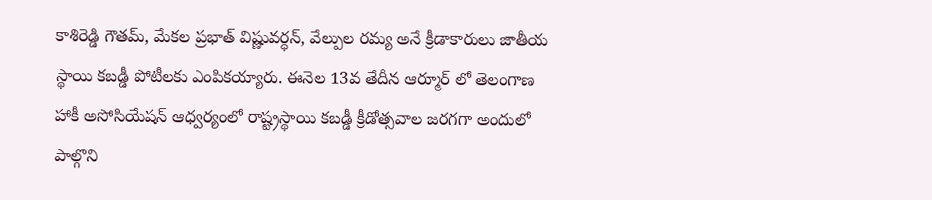కాశిరెడ్డి గౌతమ్, మేకల ప్రభాత్ విష్ణువర్ధన్, వేల్పుల రమ్య అనే క్రీడాకారులు జాతీయ స్థాయి కబడ్డీ పోటీలకు ఎంపికయ్యారు. ఈనెల 13వ తేదీన ఆర్మూర్ లో తెలంగాణ హాకీ అసోసియేషన్ ఆధ్వర్యంలో రాష్ట్రస్థాయి కబడ్డీ క్రీడోత్సవాల జరగగా అందులో పాల్గొని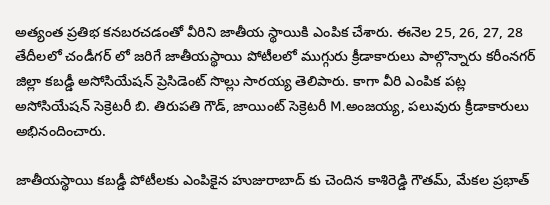అత్యంత ప్రతిభ కనబరచడంతో వీరిని జాతీయ స్థాయికి ఎంపిక చేశారు. ఈనెల 25, 26, 27, 28 తేదీలలో చండీగర్ లో జరిగే జాతీయస్థాయి పోటీలలో ముగ్గురు క్రీడాకారులు పాల్గొన్నారు కరీంనగర్ జిల్లా కబడ్డీ అసోసియేషన్ ప్రెసిడెంట్ సొల్లు సారయ్య తెలిపారు. కాగా వీరి ఎంపిక పట్ల అసోసియేషన్ సెక్రెటరీ బి. తిరుపతి గౌడ్, జాయింట్ సెక్రెటరీ M.అంజయ్య, పలువురు క్రీడాకారులు అభినందించారు.

జాతీయస్థాయి కబడ్డీ పోటీలకు ఎంపికైన హుజురాబాద్ కు చెందిన కాశిరెడ్డి గౌతమ్, మేకల ప్రభాత్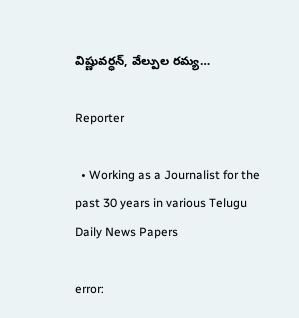విష్ణువర్ధన్, వేల్పుల రమ్య…

Reporter

  • Working as a Journalist for the past 30 years in various Telugu Daily News Papers

error: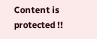Content is protected !!